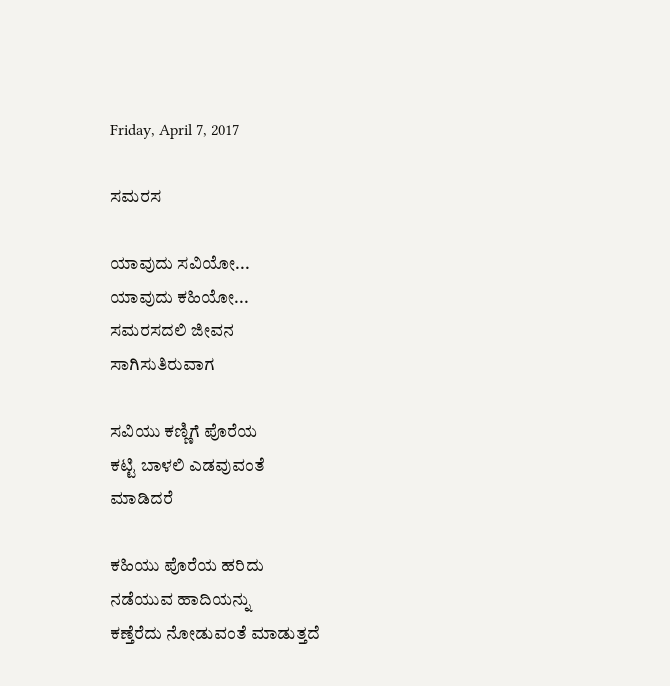Friday, April 7, 2017

ಸಮರಸ

ಯಾವುದು ಸವಿಯೋ...
ಯಾವುದು ಕಹಿಯೋ...
ಸಮರಸದಲಿ ಜೀವನ
ಸಾಗಿಸುತಿರುವಾಗ

ಸವಿಯು ಕಣ್ಣಿಗೆ ಪೊರೆಯ
ಕಟ್ಟಿ ಬಾಳಲಿ ಎಡವುವಂತೆ
ಮಾಡಿದರೆ

ಕಹಿಯು ಪೊರೆಯ ಹರಿದು
ನಡೆಯುವ ಹಾದಿಯನ್ನು
ಕಣ್ತೆರೆದು ನೋಡುವಂತೆ ಮಾಡುತ್ತದೆ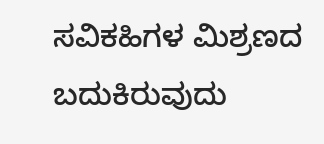ಸವಿಕಹಿಗಳ ಮಿಶ್ರಣದ ಬದುಕಿರುವುದು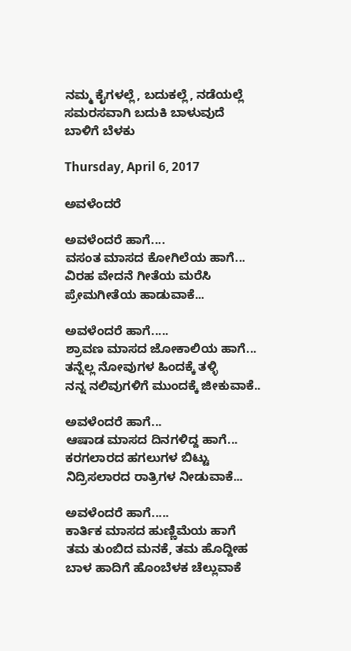ನಮ್ಮ ಕೈಗಳಲ್ಲೆ, ಬದುಕಲ್ಲೆ, ನಡೆಯಲ್ಲೆ
ಸಮರಸವಾಗಿ ಬದುಕಿ ಬಾಳುವುದೆ
ಬಾಳಿಗೆ ಬೆಳಕು

Thursday, April 6, 2017

ಅವಳೆಂದರೆ

ಅವಳೆಂದರೆ ಹಾಗೆ....
ವಸಂತ ಮಾಸದ ಕೋಗಿಲೆಯ ಹಾಗೆ...
ವಿರಹ ವೇದನೆ ಗೀತೆಯ ಮರೆಸಿ
ಪ್ರೇಮಗೀತೆಯ ಹಾಡುವಾಕೆ...

ಅವಳೆಂದರೆ ಹಾಗೆ.....
ಶ್ರಾವಣ ಮಾಸದ ಜೋಕಾಲಿಯ ಹಾಗೆ...
ತನ್ನೆಲ್ಲ ನೋವುಗಳ ಹಿಂದಕ್ಕೆ ತಳ್ಳಿ
ನನ್ನ ನಲಿವುಗಳಿಗೆ ಮುಂದಕ್ಕೆ ಜೀಕುವಾಕೆ..

ಅವಳೆಂದರೆ ಹಾಗೆ...
ಆಷಾಡ ಮಾಸದ ದಿನಗಳಿದ್ದ ಹಾಗೆ...
ಕರಗಲಾರದ ಹಗಲುಗಳ ಬಿಟ್ಟು
ನಿದ್ರಿಸಲಾರದ ರಾತ್ರಿಗಳ ನೀಡುವಾಕೆ...

ಅವಳೆಂದರೆ ಹಾಗೆ.....
ಕಾರ್ತಿಕ ಮಾಸದ ಹುಣ್ಣಿಮೆಯ ಹಾಗೆ
ತಮ ತುಂಬಿದ ಮನಕೆ, ತಮ ಹೊದ್ದೀಹ
ಬಾಳ ಹಾದಿಗೆ ಹೊಂಬೆಳಕ ಚೆಲ್ಲುವಾಕೆ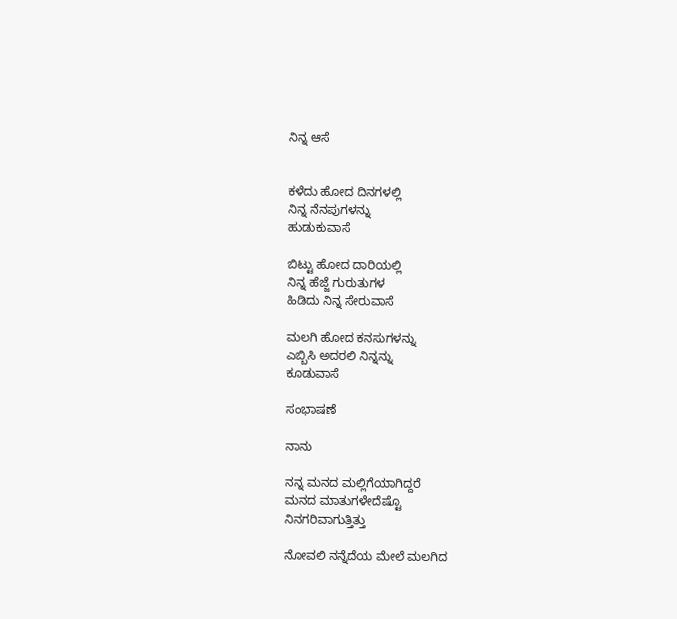ನಿನ್ನ ಆಸೆ


ಕಳೆದು ಹೋದ ದಿನಗಳಲ್ಲಿ
ನಿನ್ನ ನೆನಪುಗಳನ್ನು
ಹುಡುಕುವಾಸೆ

ಬಿಟ್ಟು ಹೋದ ದಾರಿಯಲ್ಲಿ
ನಿನ್ನ ಹೆಜ್ಜೆ ಗುರುತುಗಳ
ಹಿಡಿದು ನಿನ್ನ ಸೇರುವಾಸೆ

ಮಲಗಿ ಹೋದ ಕನಸುಗಳನ್ನು
ಎಬ್ಬಿಸಿ ಅದರಲಿ ನಿನ್ನನ್ನು
ಕೂಡುವಾಸೆ

ಸಂಭಾಷಣೆ

ನಾನು

ನನ್ನ ಮನದ ಮಲ್ಲಿಗೆಯಾಗಿದ್ದರೆ
ಮನದ ಮಾತುಗಳೇದೆಷ್ಟೊ
ನಿನಗರಿವಾಗುತ್ತಿತ್ತು

ನೋವಲಿ ನನ್ನೆದೆಯ ಮೇಲೆ ಮಲಗಿದ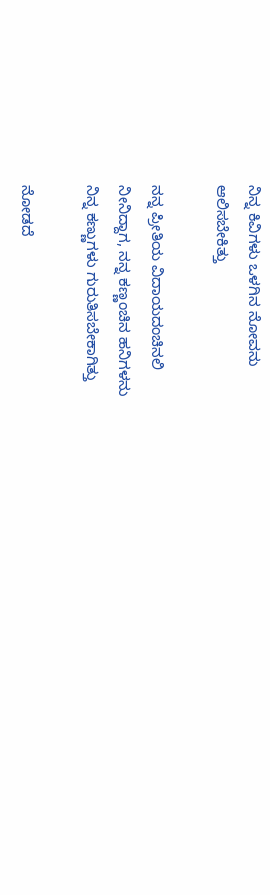ನಿನ್ನ ಕಿವಿಗಳು ಒಳಗಿನ ನೋವನು
ಆಲಿಸಬೇಕಿತ್ತು

ನನ್ನ ಪ್ರೀತಿಯ ವಿದಾಯದಂಚಿನಲಿ
ನೀನಿದ್ದಾಗ, ನನ್ನ ಕಣ್ಣಂಚಿನ ಹನಿಗಳನು
ನಿನ್ನ ಕಣ್ಣುಗಳು ಗುರುತಿಸಬೇಕಾಗಿತ್ತು

ನೋಡದೆ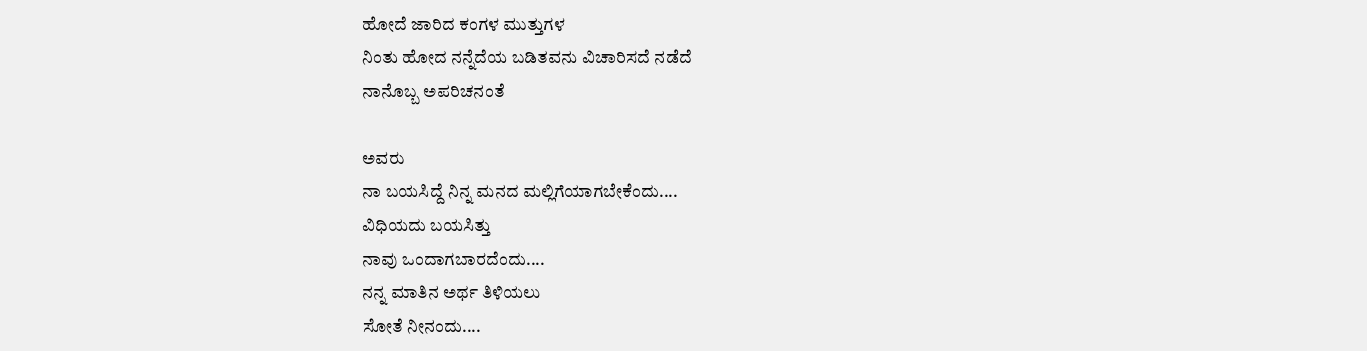ಹೋದೆ ಜಾರಿದ ಕಂಗಳ ಮುತ್ತುಗಳ
ನಿಂತು ಹೋದ ನನ್ನೆದೆಯ ಬಡಿತವನು ವಿಚಾರಿಸದೆ ನಡೆದೆ
ನಾನೊಬ್ಬ ಅಪರಿಚನಂತೆ

ಅವರು
ನಾ ಬಯಸಿದ್ದೆ ನಿನ್ನ ಮನದ ಮಲ್ಲಿಗೆಯಾಗಬೇಕೆಂದು....
ವಿಧಿಯದು ಬಯಸಿತ್ತು
ನಾವು ಒಂದಾಗಬಾರದೆಂದು....
ನನ್ನ ಮಾತಿನ ಅರ್ಥ ತಿಳಿಯಲು
ಸೋತೆ ನೀನಂದು....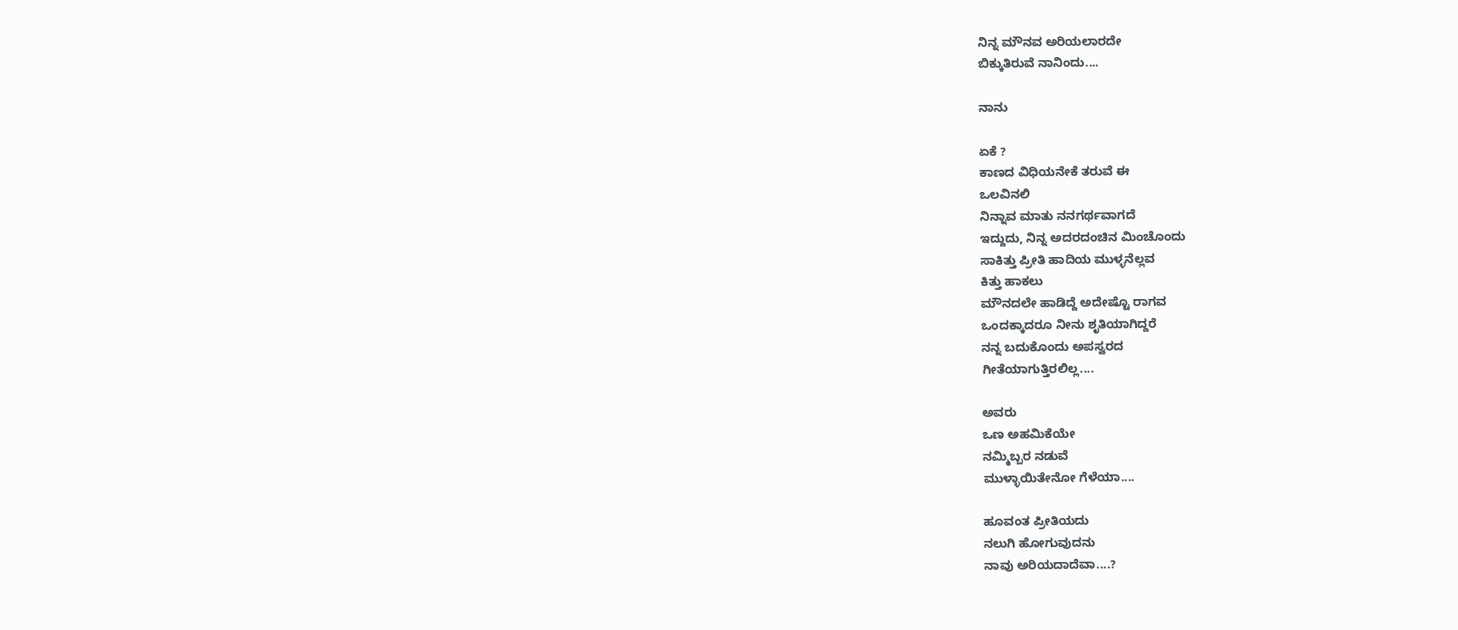ನಿನ್ನ ಮೌನವ ಅರಿಯಲಾರದೇ
ಬಿಕ್ಕುತಿರುವೆ ನಾನಿಂದು....

ನಾನು

ಏಕೆ ?
ಕಾಣದ ವಿಧಿಯನೇಕೆ ತರುವೆ ಈ
ಒಲವಿನಲಿ
ನಿನ್ನಾವ ಮಾತು ನನಗರ್ಥವಾಗದೆ
ಇದ್ದುದು, ನಿನ್ನ ಅದರದಂಚಿನ ಮಿಂಚೊಂದು
ಸಾಕಿತ್ತು ಪ್ರೀತಿ ಹಾದಿಯ ಮುಳ್ಳನೆಲ್ಲವ
ಕಿತ್ತು ಹಾಕಲು
ಮೌನದಲೇ ಹಾಡಿದ್ದೆ ಅದೇಷ್ಟೊ ರಾಗವ
ಒಂದಕ್ಕಾದರೂ ನೀನು ಶೃತಿಯಾಗಿದ್ದರೆ
ನನ್ನ ಬದುಕೊಂದು ಅಪಸ್ವರದ
ಗೀತೆಯಾಗುತ್ತಿರಲಿಲ್ಲ....

ಅವರು
ಒಣ ಅಹಮಿಕೆಯೇ
ನಮ್ಮಿಬ್ಬರ ನಡುವೆ
ಮುಳ್ಳಾಯಿತೇನೋ ಗೆಳೆಯಾ....

ಹೂವಂತ ಪ್ರೀತಿಯದು
ನಲುಗಿ ಹೋಗುವುದನು
ನಾವು ಅರಿಯದಾದೆವಾ....?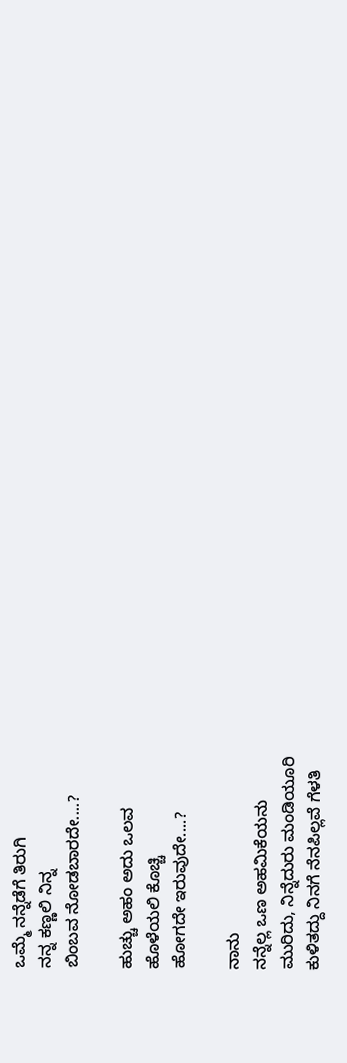ಒಮ್ಮೆ ನನ್ನೆಡೆಗೆ ತಿರುಗಿ
ನನ್ನ ಕಣ್ಣಲಿ ನಿನ್ನ
ಬಿಂಬವ ನೋಡಬಾರದೇ....?

ಹುಚ್ಚು ಅಹಂ ಅದು ಒಲವ
ಹೊಳೆಯಲಿ ಕೊಚ್ಚಿ
ಹೋಗದೇ ಇರುವುದೇ....?

ನಾನು
ನನ್ನೆಲ್ಲ ಒಣ ಅಹಮಿಕೆಯನು
ಮುರಿದು, ನಿನ್ನೆದುರು ಮಂಡಿಯೂರಿ
ಕುಳಿತದ್ದು ನಿನಗೆ ನೆನಪಿಲ್ಲವೆ ಗೆಳತಿ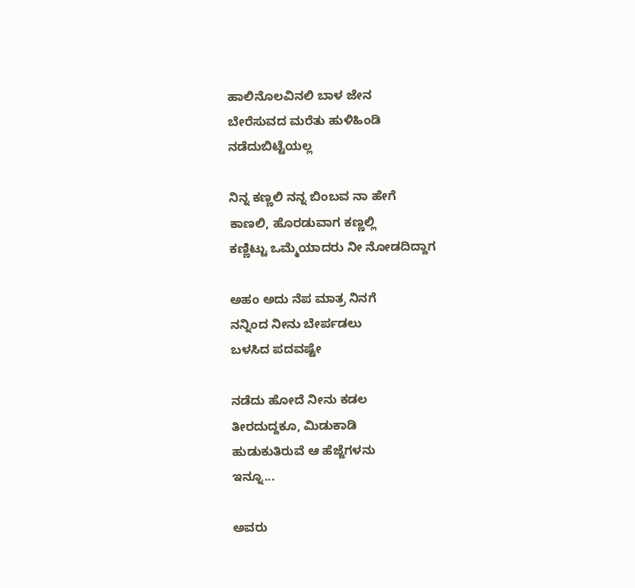ಹಾಲಿನೊಲವಿನಲಿ ಬಾಳ ಜೇನ
ಬೇರೆಸುವದ ಮರೆತು ಹುಳಿಹಿಂಡಿ
ನಡೆದುಬಿಟ್ಟೆಯಲ್ಲ

ನಿನ್ನ ಕಣ್ಣಲಿ ನನ್ನ ಬಿಂಬವ ನಾ ಹೇಗೆ
ಕಾಣಲಿ, ಹೊರಡುವಾಗ ಕಣ್ಣಲ್ಲಿ
ಕಣ್ಣಿಟ್ಟು ಒಮ್ಮೆಯಾದರು ನೀ ನೋಡದಿದ್ದಾಗ

ಅಹಂ ಅದು ನೆಪ ಮಾತ್ರ ನಿನಗೆ
ನನ್ನಿಂದ ನೀನು ಬೇರ್ಪಡಲು
ಬಳಸಿದ ಪದವಷ್ಟೇ

ನಡೆದು ಹೋದೆ ನೀನು ಕಡಲ
ತೀರದುದ್ದಕೂ, ಮಿಡುಕಾಡಿ
ಹುಡುಕುತಿರುವೆ ಆ ಹೆಜ್ಜೆಗಳನು
ಇನ್ನೂ...

ಅವರು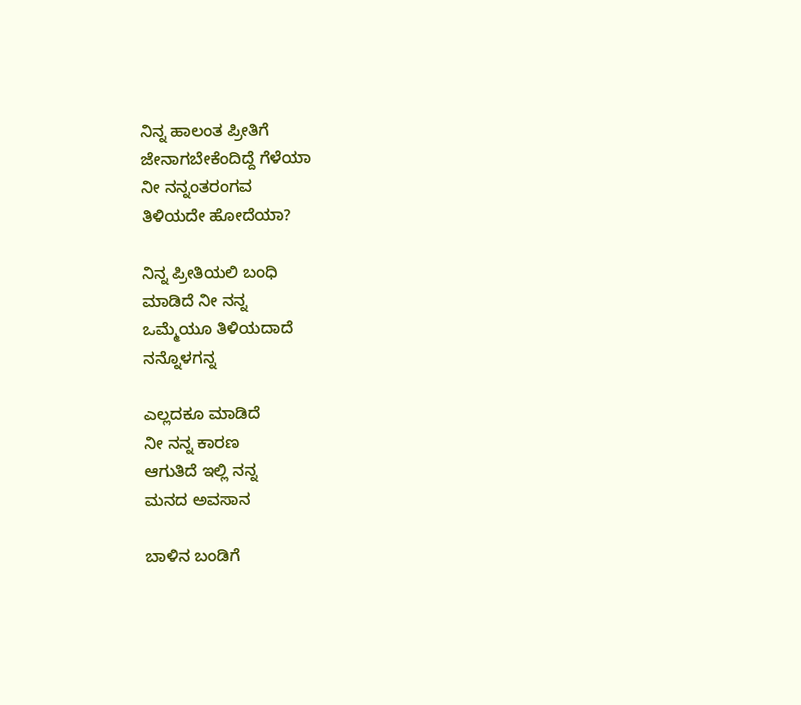ನಿನ್ನ ಹಾಲಂತ ಪ್ರೀತಿಗೆ
ಜೇನಾಗಬೇಕೆಂದಿದ್ದೆ ಗೆಳೆಯಾ
ನೀ ನನ್ನಂತರಂಗವ
ತಿಳಿಯದೇ ಹೋದೆಯಾ?

ನಿನ್ನ ಪ್ರೀತಿಯಲಿ ಬಂಧಿ
ಮಾಡಿದೆ ನೀ ನನ್ನ
ಒಮ್ಮೆಯೂ ತಿಳಿಯದಾದೆ
ನನ್ನೊಳಗನ್ನ

ಎಲ್ಲದಕೂ ಮಾಡಿದೆ
ನೀ ನನ್ನ ಕಾರಣ
ಆಗುತಿದೆ ಇಲ್ಲಿ ನನ್ನ
ಮನದ ಅವಸಾನ

ಬಾಳಿನ ಬಂಡಿಗೆ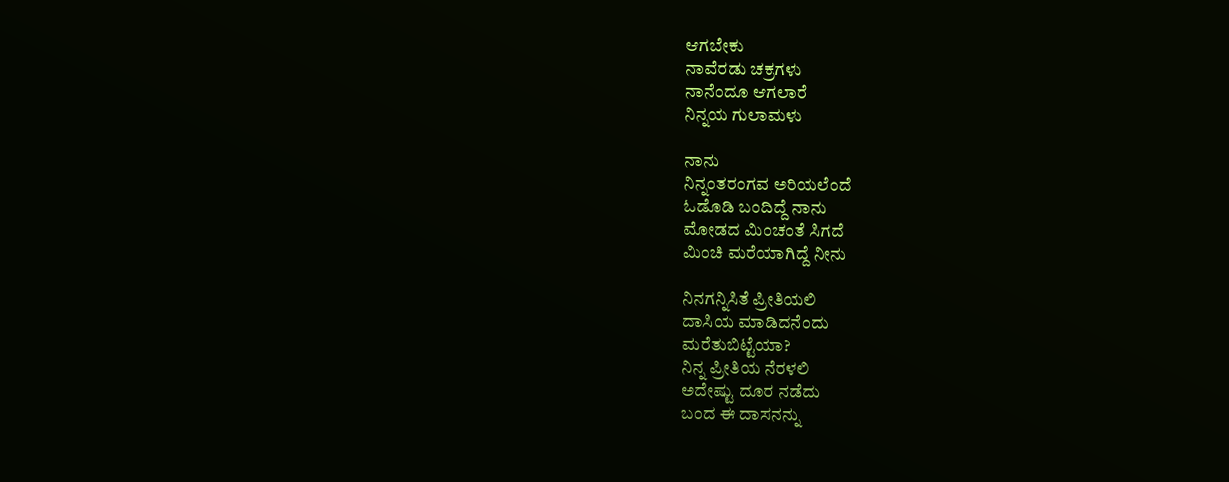ಆಗಬೇಕು
ನಾವೆರಡು ಚಕ್ರಗಳು
ನಾನೆಂದೂ ಆಗಲಾರೆ
ನಿನ್ನಯ ಗುಲಾಮಳು

ನಾನು
ನಿನ್ನಂತರಂಗವ ಅರಿಯಲೆಂದೆ
ಓಡೊಡಿ ಬಂದಿದ್ದೆ ನಾನು
ಮೋಡದ ಮಿಂಚಂತೆ ಸಿಗದೆ
ಮಿಂಚಿ ಮರೆಯಾಗಿದ್ದೆ ನೀನು

ನಿನಗನ್ನಿಸಿತೆ ಪ್ರೀತಿಯಲಿ
ದಾಸಿಯ ಮಾಡಿದನೆಂದು
ಮರೆತುಬಿಟ್ಟೆಯಾ?
ನಿನ್ನ ಪ್ರೀತಿಯ ನೆರಳಲಿ
ಅದೇಷ್ಟು ದೂರ ನಡೆದು
ಬಂದ ಈ ದಾಸನನ್ನು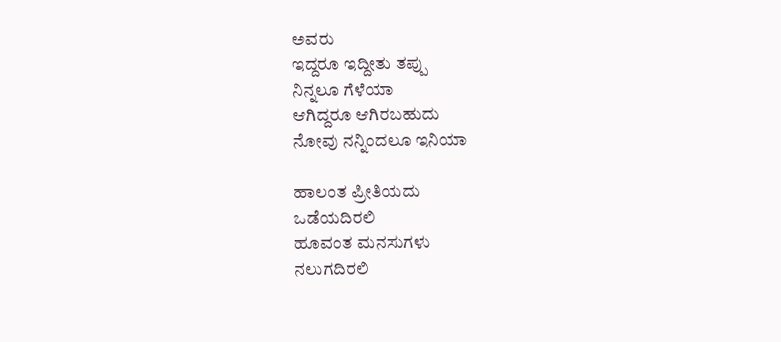ಅವರು
ಇದ್ದರೂ ಇದ್ದೀತು ತಪ್ಪು
ನಿನ್ನಲೂ ಗೆಳೆಯಾ
ಆಗಿದ್ದರೂ ಆಗಿರಬಹುದು
ನೋವು ನನ್ನಿಂದಲೂ ಇನಿಯಾ

ಹಾಲಂತ ಪ್ರೀತಿಯದು
ಒಡೆಯದಿರಲಿ
ಹೂವಂತ ಮನಸುಗಳು
ನಲುಗದಿರಲಿ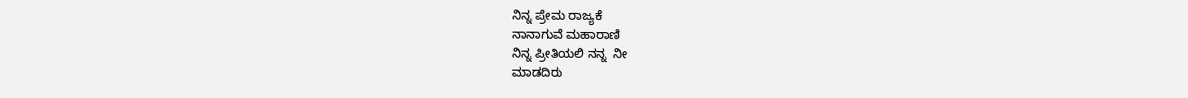ನಿನ್ನ ಪ್ರೇಮ ರಾಜ್ಯಕೆ
ನಾನಾಗುವೆ ಮಹಾರಾಣಿ
ನಿನ್ನ ಪ್ರೀತಿಯಲಿ ನನ್ನ  ನೀ
ಮಾಡದಿರು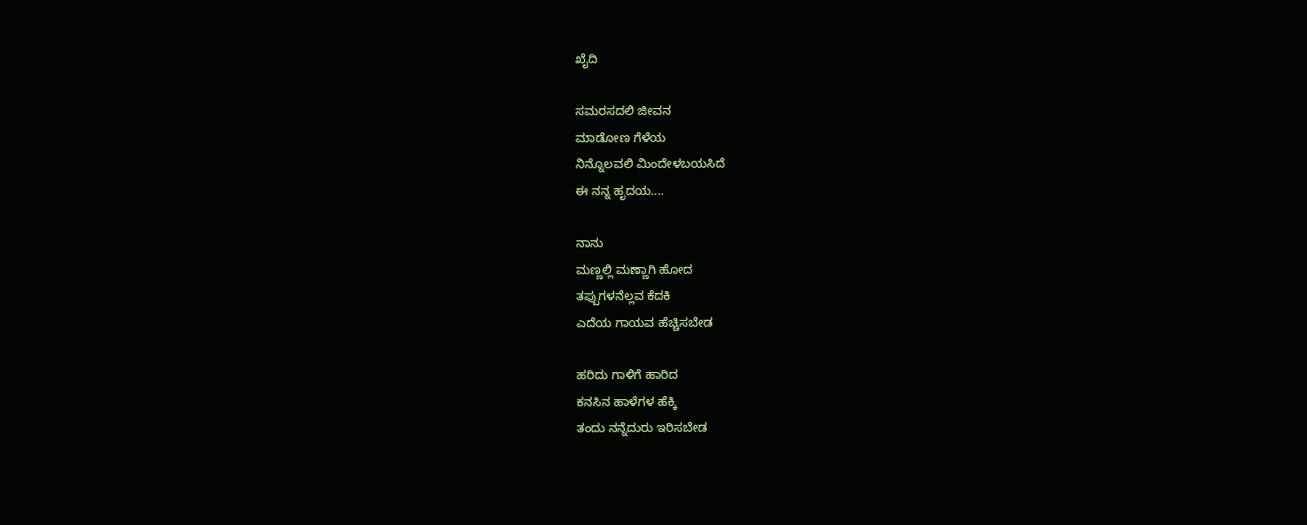ಖೈದಿ

ಸಮರಸದಲಿ ಜೀವನ
ಮಾಡೋಣ ಗೆಳೆಯ
ನಿನ್ನೊಲವಲಿ ಮಿಂದೇಳಬಯಸಿದೆ
ಈ ನನ್ನ ಹೃದಯ....

ನಾನು
ಮಣ್ಣಲ್ಲಿ ಮಣ್ಣಾಗಿ ಹೋದ
ತಪ್ಪುಗಳನೆಲ್ಲವ ಕೆದಕಿ
ಎದೆಯ ಗಾಯವ ಹೆಚ್ಚಿಸಬೇಡ

ಹರಿದು ಗಾಳಿಗೆ ಹಾರಿದ
ಕನಸಿನ ಹಾಳೆಗಳ ಹೆಕ್ಕಿ
ತಂದು ನನ್ನೆದುರು ಇರಿಸಬೇಡ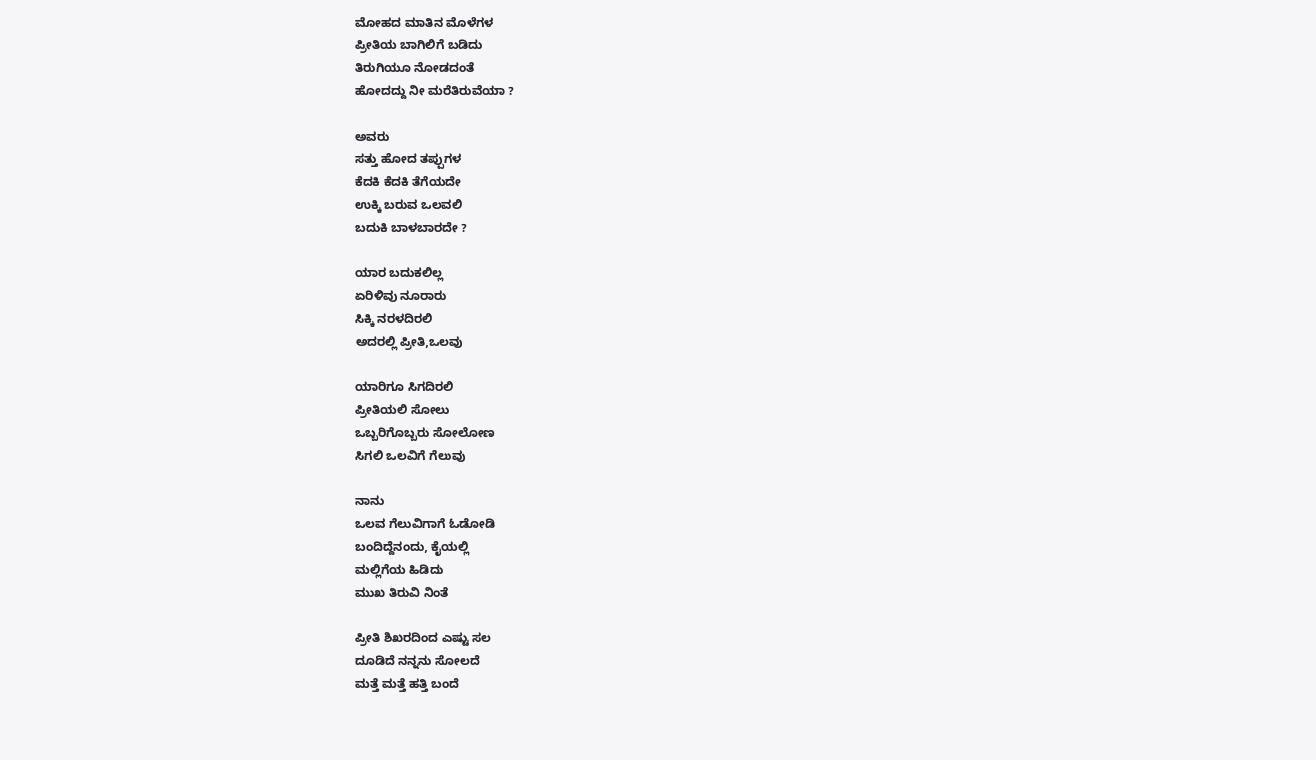ಮೋಹದ ಮಾತಿನ ಮೊಳೆಗಳ
ಪ್ರೀತಿಯ ಬಾಗಿಲಿಗೆ ಬಡಿದು
ತಿರುಗಿಯೂ ನೋಡದಂತೆ
ಹೋದದ್ದು ನೀ ಮರೆತಿರುವೆಯಾ ?

ಅವರು
ಸತ್ತು ಹೋದ ತಪ್ಪುಗಳ
ಕೆದಕಿ ಕೆದಕಿ ತೆಗೆಯದೇ
ಉಕ್ಕಿ ಬರುವ ಒಲವಲಿ
ಬದುಕಿ ಬಾಳಬಾರದೇ ?

ಯಾರ ಬದುಕಲಿಲ್ಲ
ಏರಿಳಿವು ನೂರಾರು
ಸಿಕ್ಕಿ ನರಳದಿರಲಿ
ಅದರಲ್ಲಿ ಪ್ರೀತಿ,ಒಲವು

ಯಾರಿಗೂ ಸಿಗದಿರಲಿ
ಪ್ರೀತಿಯಲಿ ಸೋಲು
ಒಬ್ಬರಿಗೊಬ್ಬರು ಸೋಲೋಣ
ಸಿಗಲಿ ಒಲವಿಗೆ ಗೆಲುವು

ನಾನು
ಒಲವ ಗೆಲುವಿಗಾಗೆ ಓಡೋಡಿ
ಬಂದಿದ್ದೆನಂದು, ಕೈಯಲ್ಲಿ
ಮಲ್ಲಿಗೆಯ ಹಿಡಿದು
ಮುಖ ತಿರುವಿ ನಿಂತೆ

ಪ್ರೀತಿ ಶಿಖರದಿಂದ ಎಷ್ಟು ಸಲ
ದೂಡಿದೆ ನನ್ನನು ಸೋಲದೆ
ಮತ್ತೆ ಮತ್ತೆ ಹತ್ತಿ ಬಂದೆ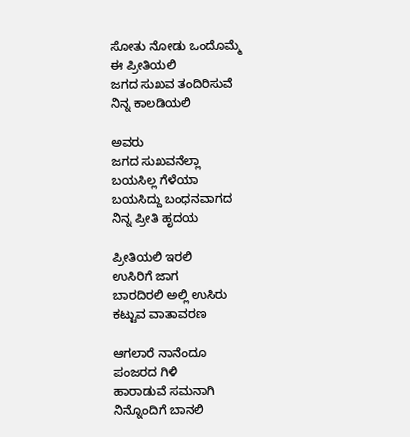ಸೋತು ನೋಡು ಒಂದೊಮ್ಮೆ
ಈ ಪ್ರೀತಿಯಲಿ
ಜಗದ ಸುಖವ ತಂದಿರಿಸುವೆ
ನಿನ್ನ ಕಾಲಡಿಯಲಿ

ಅವರು
ಜಗದ ಸುಖವನೆಲ್ಲಾ
ಬಯಸಿಲ್ಲ ಗೆಳೆಯಾ
ಬಯಸಿದ್ದು ಬಂಧನವಾಗದ
ನಿನ್ನ ಪ್ರೀತಿ ಹೃದಯ

ಪ್ರೀತಿಯಲಿ ಇರಲಿ
ಉಸಿರಿಗೆ ಜಾಗ
ಬಾರದಿರಲಿ ಅಲ್ಲಿ ಉಸಿರು
ಕಟ್ಟುವ ವಾತಾವರಣ

ಆಗಲಾರೆ ನಾನೆಂದೂ
ಪಂಜರದ ಗಿಳಿ
ಹಾರಾಡುವೆ ಸಮನಾಗಿ
ನಿನ್ನೊಂದಿಗೆ ಬಾನಲಿ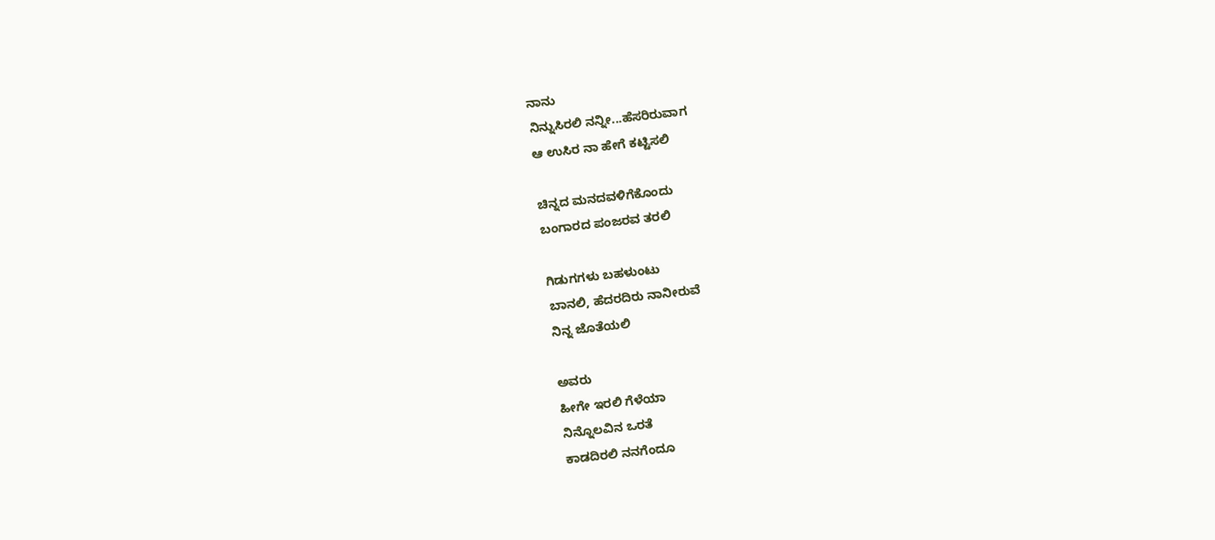ನಾನು
ನಿನ್ನುಸಿರಲಿ ನನ್ನೀ...ಹೆಸರಿರುವಾಗ
ಆ ಉಸಿರ ನಾ ಹೇಗೆ ಕಟ್ಟಿಸಲಿ

ಚಿನ್ನದ ಮನದವಳಿಗೆಕೊಂದು
ಬಂಗಾರದ ಪಂಜರವ ತರಲಿ

ಗಿಡುಗಗಳು ಬಹಳುಂಟು
ಬಾನಲಿ, ಹೆದರದಿರು ನಾನೀರುವೆ
ನಿನ್ನ ಜೊತೆಯಲಿ

ಅವರು
ಹೀಗೇ ಇರಲಿ ಗೆಳೆಯಾ
ನಿನ್ನೊಲವಿನ ಒರತೆ
ಕಾಡದಿರಲಿ ನನಗೆಂದೂ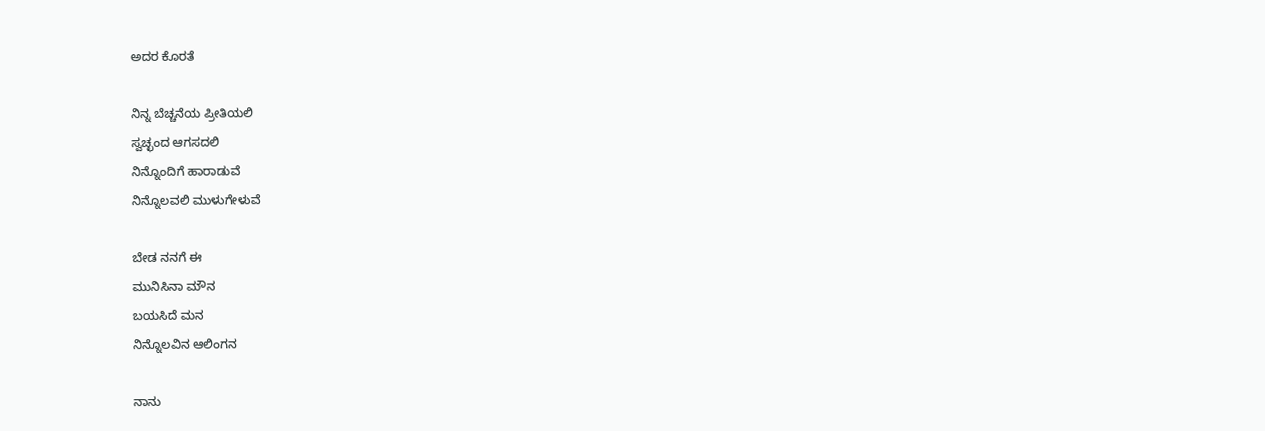ಅದರ ಕೊರತೆ

ನಿನ್ನ ಬೆಚ್ಚನೆಯ ಪ್ರೀತಿಯಲಿ
ಸ್ವಚ್ಛಂದ ಆಗಸದಲಿ
ನಿನ್ನೊಂದಿಗೆ ಹಾರಾಡುವೆ
ನಿನ್ನೊಲವಲಿ ಮುಳುಗೇಳುವೆ

ಬೇಡ ನನಗೆ ಈ
ಮುನಿಸಿನಾ ಮೌನ
ಬಯಸಿದೆ ಮನ
ನಿನ್ನೊಲವಿನ ಆಲಿಂಗನ

ನಾನು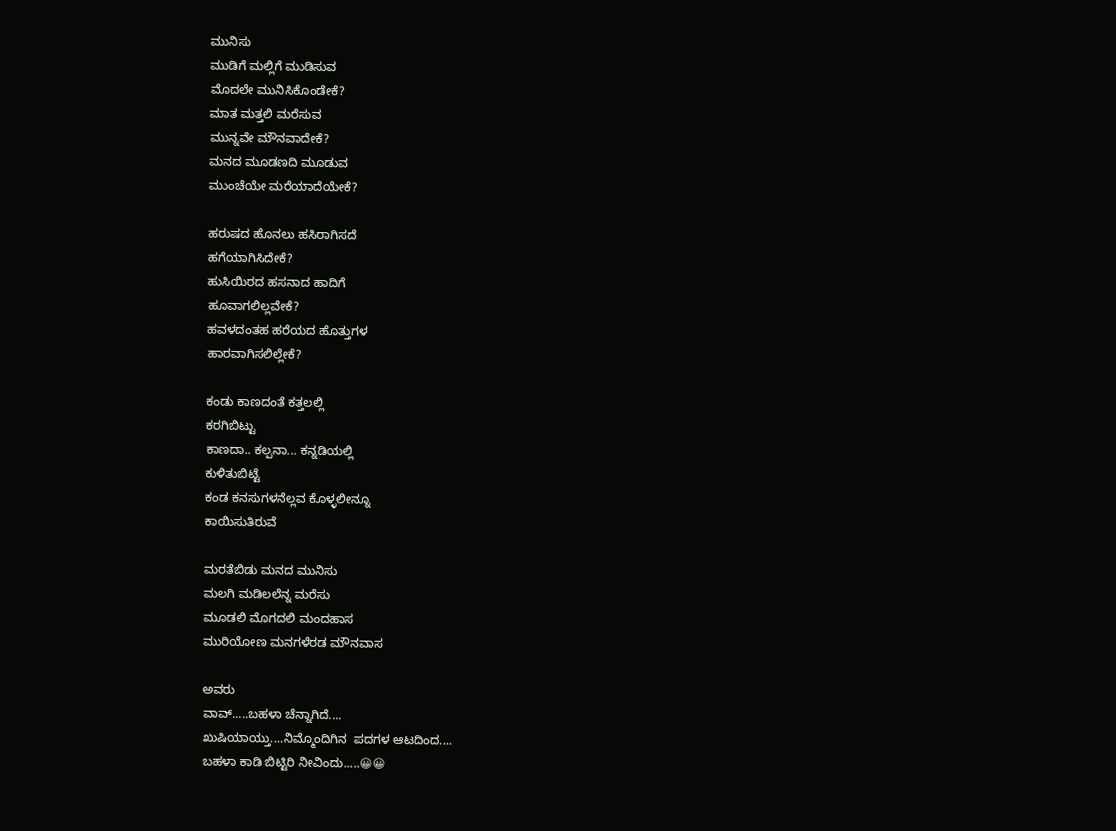ಮುನಿಸು
ಮುಡಿಗೆ ಮಲ್ಲಿಗೆ ಮುಡಿಸುವ
ಮೊದಲೇ ಮುನಿಸಿಕೊಂಡೇಕೆ?
ಮಾತ ಮತ್ತಲಿ ಮರೆಸುವ
ಮುನ್ನವೇ ಮೌನವಾದೇಕೆ?
ಮನದ ಮೂಡಣದಿ ಮೂಡುವ
ಮುಂಚೆಯೇ ಮರೆಯಾದೆಯೇಕೆ?

ಹರುಷದ ಹೊನಲು ಹಸಿರಾಗಿಸದೆ
ಹಗೆಯಾಗಿಸಿದೇಕೆ?
ಹುಸಿಯಿರದ ಹಸನಾದ ಹಾದಿಗೆ
ಹೂವಾಗಲಿಲ್ಲವೇಕೆ?
ಹವಳದಂತಹ ಹರೆಯದ ಹೊತ್ತುಗಳ
ಹಾರವಾಗಿಸಲಿಲ್ಲೇಕೆ?

ಕಂಡು ಕಾಣದಂತೆ ಕತ್ತಲಲ್ಲಿ
ಕರಗಿಬಿಟ್ಟು
ಕಾಣದಾ.. ಕಲ್ಪನಾ... ಕನ್ನಡಿಯಲ್ಲಿ
ಕುಳಿತುಬಿಟ್ಟೆ
ಕಂಡ ಕನಸುಗಳನೆಲ್ಲವ ಕೊಳ್ಳಲೀನ್ನೂ
ಕಾಯಿಸುತಿರುವೆ

ಮರತೆಬಿಡು ಮನದ ಮುನಿಸು
ಮಲಗಿ ಮಡಿಲಲೆನ್ನ ಮರೆಸು
ಮೂಡಲಿ ಮೊಗದಲಿ ಮಂದಹಾಸ
ಮುರಿಯೋಣ ಮನಗಳೆರಡ ಮೌನವಾಸ

ಅವರು
ವಾವ್.....ಬಹಳಾ ಚೆನ್ನಾಗಿದೆ....
ಖುಷಿಯಾಯ್ತು....ನಿಮ್ಮೊಂದಿಗಿನ  ಪದಗಳ ಆಟದಿಂದ....
ಬಹಳಾ ಕಾಡಿ ಬಿಟ್ಟಿರಿ ನೀವಿಂದು.....😀😀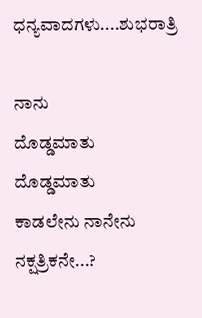ಧನ್ಯವಾದಗಳು....ಶುಭರಾತ್ರಿ

ನಾನು
ದೊಡ್ಡಮಾತು ದೊಡ್ಡಮಾತು
ಕಾಡಲೇನು ನಾನೇನು ನಕ್ಷತ್ರಿಕನೇ...?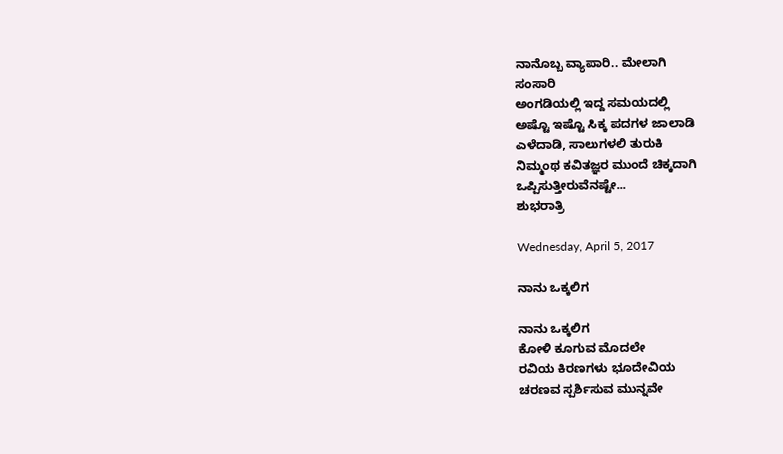ನಾನೊಬ್ಬ ವ್ಯಾಪಾರಿ.. ಮೇಲಾಗಿ
ಸಂಸಾರಿ
ಅಂಗಡಿಯಲ್ಲಿ ಇದ್ದ ಸಮಯದಲ್ಲಿ
ಅಷ್ಟೊ ಇಷ್ಟೊ ಸಿಕ್ಕ ಪದಗಳ ಜಾಲಾಡಿ
ಎಳೆದಾಡಿ, ಸಾಲುಗಳಲಿ ತುರುಕಿ
ನಿಮ್ಮಂಥ ಕವಿತಜ್ಞರ ಮುಂದೆ ಚಿಕ್ಕದಾಗಿ
ಒಪ್ಪಿಸುತ್ತೀರುವೆನಷ್ಟೇ...
ಶುಭರಾತ್ರಿ

Wednesday, April 5, 2017

ನಾನು ಒಕ್ಕಲಿಗ

ನಾನು ಒಕ್ಕಲಿಗ
ಕೋಳಿ ಕೂಗುವ ಮೊದಲೇ
ರವಿಯ ಕಿರಣಗಳು ಭೂದೇವಿಯ
ಚರಣವ ಸ್ಪರ್ಶಿಸುವ ಮುನ್ನವೇ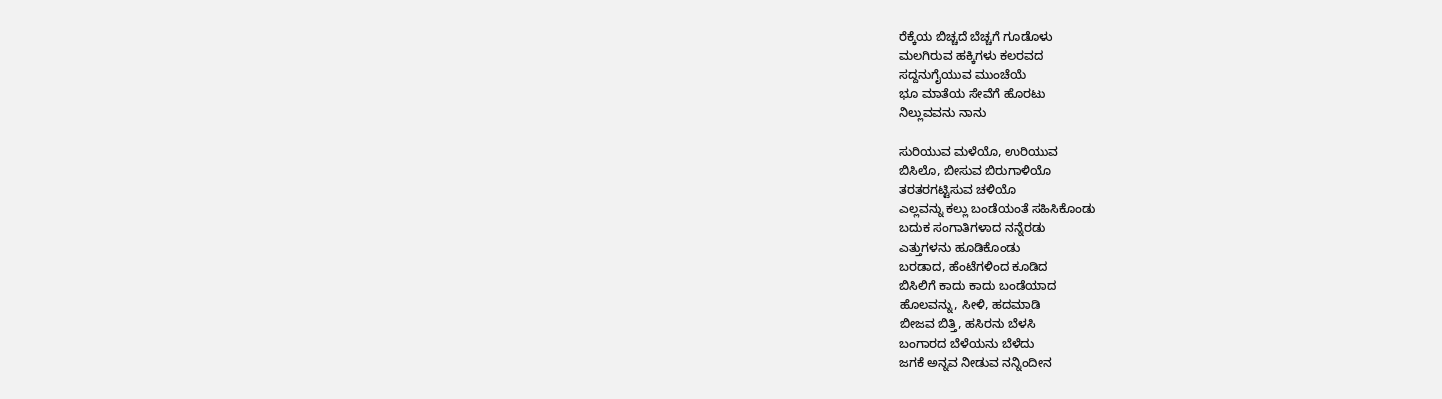ರೆಕ್ಕೆಯ ಬಿಚ್ಚದೆ ಬೆಚ್ಚಗೆ ಗೂಡೊಳು
ಮಲಗಿರುವ ಹಕ್ಕಿಗಳು ಕಲರವದ
ಸದ್ದನುಗೈಯುವ ಮುಂಚೆಯೆ
ಭೂ ಮಾತೆಯ ಸೇವೆಗೆ ಹೊರಟು
ನಿಲ್ಲುವವನು ನಾನು

ಸುರಿಯುವ ಮಳೆಯೊ, ಉರಿಯುವ
ಬಿಸಿಲೊ, ಬೀಸುವ ಬಿರುಗಾಳಿಯೊ
ತರತರಗಟ್ಟಿಸುವ ಚಳಿಯೊ
ಎಲ್ಲವನ್ನು ಕಲ್ಲು ಬಂಡೆಯಂತೆ ಸಹಿಸಿಕೊಂಡು
ಬದುಕ ಸಂಗಾತಿಗಳಾದ ನನ್ನೆರಡು
ಎತ್ತುಗಳನು ಹೂಡಿಕೊಂಡು
ಬರಡಾದ, ಹೆಂಟೆಗಳಿಂದ ಕೂಡಿದ
ಬಿಸಿಲಿಗೆ ಕಾದು ಕಾದು ಬಂಡೆಯಾದ
ಹೊಲವನ್ನು, ಸೀಳಿ, ಹದಮಾಡಿ
ಬೀಜವ ಬಿತ್ತಿ, ಹಸಿರನು ಬೆಳಸಿ
ಬಂಗಾರದ ಬೆಳೆಯನು ಬೆಳೆದು
ಜಗಕೆ ಅನ್ನವ ನೀಡುವ ನನ್ನಿಂದೀನ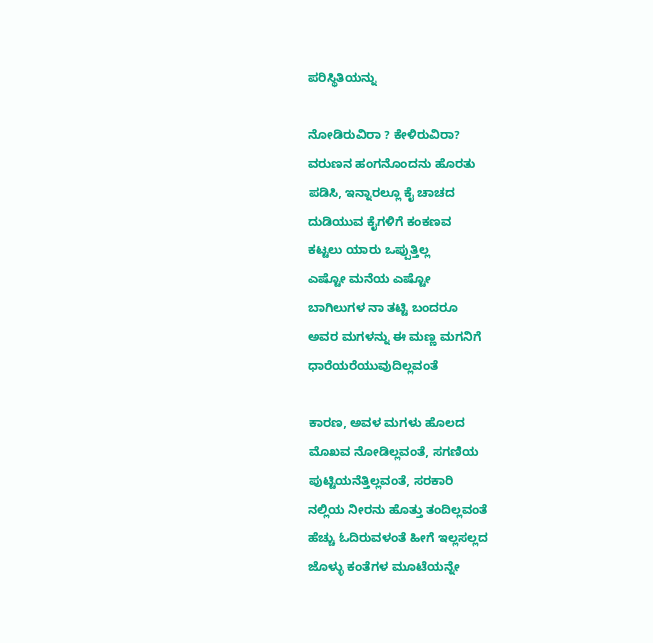ಪರಿಸ್ಥಿತಿಯನ್ನು

ನೋಡಿರುವಿರಾ ? ಕೇಳಿರುವಿರಾ?
ವರುಣನ ಹಂಗನೊಂದನು ಹೊರತು
ಪಡಿಸಿ, ಇನ್ನಾರಲ್ಲೂ ಕೈ ಚಾಚದ
ದುಡಿಯುವ ಕೈಗಳಿಗೆ ಕಂಕಣವ
ಕಟ್ಟಲು ಯಾರು ಒಪ್ಪುತ್ತಿಲ್ಲ‌
ಎಷ್ಟೋ ಮನೆಯ ಎಷ್ಟೋ
ಬಾಗಿಲುಗಳ ನಾ ತಟ್ಟಿ ಬಂದರೂ
ಅವರ ಮಗಳನ್ನು ಈ ಮಣ್ಣ ಮಗನಿಗೆ
ಧಾರೆಯರೆಯುವುದಿಲ್ಲವಂತೆ

ಕಾರಣ, ಅವಳ ಮಗಳು ಹೊಲದ
ಮೊಖವ ನೋಡಿಲ್ಲವಂತೆ, ಸಗಣಿಯ
ಪುಟ್ಟಿಯನೆತ್ತಿಲ್ಲವಂತೆ, ಸರಕಾರಿ
ನಲ್ಲಿಯ ನೀರನು ಹೊತ್ತು ತಂದಿಲ್ಲವಂತೆ
ಹೆಚ್ಚು ಓದಿರುವಳಂತೆ ಹೀಗೆ ಇಲ್ಲಸಲ್ಲದ
ಜೊಳ್ಳು ಕಂತೆಗಳ ಮೂಟೆಯನ್ನೇ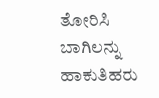ತೋರಿಸಿ
ಬಾಗಿಲನ್ನು ಹಾಕುತಿಹರು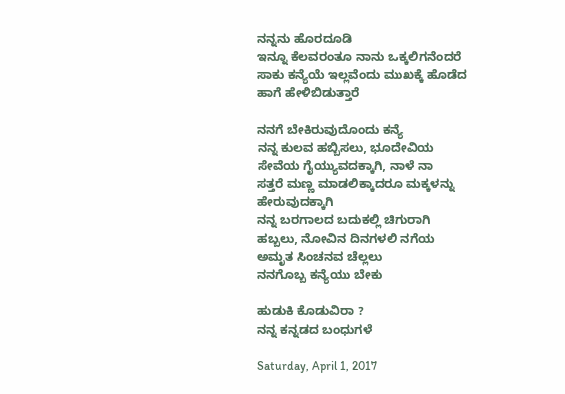ನನ್ನನು ಹೊರದೂಡಿ
ಇನ್ನೂ ಕೆಲವರಂತೂ ನಾನು ಒಕ್ಕಲಿಗನೆಂದರೆ
ಸಾಕು ಕನ್ಯೆಯೆ ಇಲ್ಲವೆಂದು ಮುಖಕ್ಕೆ ಹೊಡೆದ
ಹಾಗೆ ಹೇಳಿಬಿಡುತ್ತಾರೆ

ನನಗೆ ಬೇಕಿರುವುದೊಂದು ಕನ್ಯೆ
ನನ್ನ ಕುಲವ ಹಬ್ಬಿಸಲು, ಭೂದೇವಿಯ
ಸೇವೆಯ ಗೈಯ್ಯುವದಕ್ಕಾಗಿ, ನಾಳೆ ನಾ
ಸತ್ತರೆ ಮಣ್ಣ ಮಾಡಲಿಕ್ಕಾದರೂ ಮಕ್ಕಳನ್ನು
ಹೇರುವುದಕ್ಕಾಗಿ
ನನ್ನ ಬರಗಾಲದ ಬದುಕಲ್ಲಿ ಚಿಗುರಾಗಿ
ಹಬ್ಬಲು, ನೋವಿನ ದಿನಗಳಲಿ ನಗೆಯ
ಅಮೃತ ಸಿಂಚನವ ಚೆಲ್ಲಲು
ನನಗೊಬ್ಬ ಕನ್ಯೆಯು ಬೇಕು

ಹುಡುಕಿ ಕೊಡುವಿರಾ ?
ನನ್ನ ಕನ್ನಡದ ಬಂಧುಗಳೆ

Saturday, April 1, 2017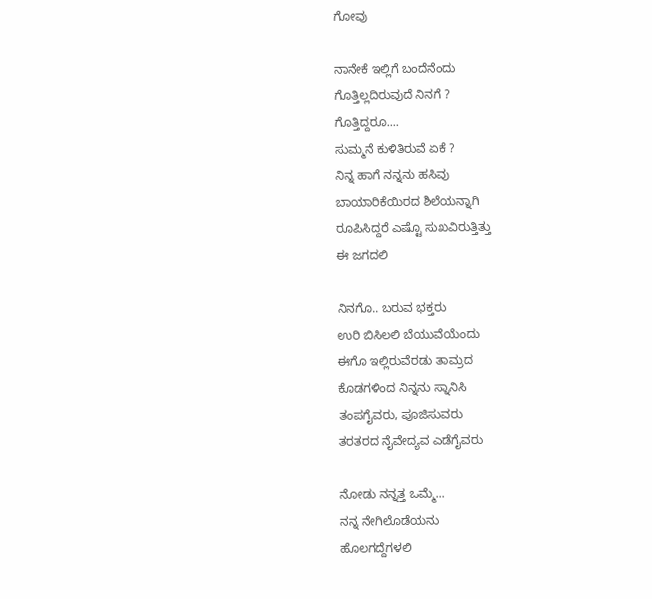ಗೋವು

ನಾನೇಕೆ ಇಲ್ಲಿಗೆ ಬಂದೆನೆಂದು
ಗೊತ್ತಿಲ್ಲದಿರುವುದೆ ನಿನಗೆ ?
ಗೊತ್ತಿದ್ದರೂ....
ಸುಮ್ಮನೆ ಕುಳಿತಿರುವೆ ಏಕೆ ?
ನಿನ್ನ ಹಾಗೆ ನನ್ನನು ಹಸಿವು
ಬಾಯಾರಿಕೆಯಿರದ ಶಿಲೆಯನ್ನಾಗಿ
ರೂಪಿಸಿದ್ದರೆ ಎಷ್ಟೊ ಸುಖವಿರುತ್ತಿತ್ತು
ಈ ಜಗದಲಿ

ನಿನಗೊ.. ಬರುವ ಭಕ್ತರು
ಉರಿ ಬಿಸಿಲಲಿ ಬೆಯುವೆಯೆಂದು
ಈಗೊ ಇಲ್ಲಿರುವೆರಡು ತಾಮ್ರದ
ಕೊಡಗಳಿಂದ ನಿನ್ನನು ಸ್ನಾನಿಸಿ
ತಂಪಗೈವರು, ಪೂಜಿಸುವರು
ತರತರದ ನೈವೇದ್ಯವ ಎಡೆಗೈವರು

ನೋಡು ನನ್ನತ್ತ ಒಮ್ಮೆ...
ನನ್ನ ನೇಗಿಲೊಡೆಯನು
ಹೊಲಗದ್ದೆಗಳಲಿ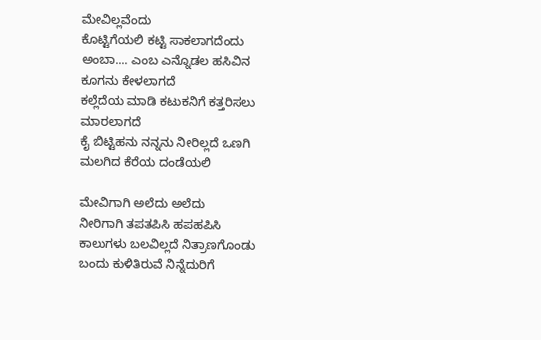ಮೇವಿಲ್ಲವೆಂದು
ಕೊಟ್ಟಿಗೆಯಲಿ ಕಟ್ಟಿ ಸಾಕಲಾಗದೆಂದು
ಅಂಬಾ.... ಎಂಬ ಎನ್ನೊಡಲ ಹಸಿವಿನ
ಕೂಗನು ಕೇಳಲಾಗದೆ
ಕಲ್ಲೆದೆಯ ಮಾಡಿ ಕಟುಕನಿಗೆ ಕತ್ತರಿಸಲು
ಮಾರಲಾಗದೆ
ಕೈ ಬಿಟ್ಟಿಹನು ನನ್ನನು ನೀರಿಲ್ಲದೆ ಒಣಗಿ
ಮಲಗಿದ ಕೆರೆಯ ದಂಡೆಯಲಿ

ಮೇವಿಗಾಗಿ ಅಲೆದು ಅಲೆದು
ನೀರಿಗಾಗಿ ತಪತಪಿಸಿ ಹಪಹಪಿಸಿ
ಕಾಲುಗಳು ಬಲವಿಲ್ಲದೆ ನಿತ್ರಾಣಗೊಂಡು
ಬಂದು ಕುಳಿತಿರುವೆ ನಿನ್ನೆದುರಿಗೆ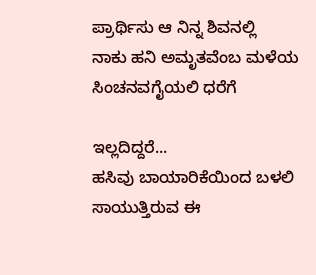ಪ್ರಾರ್ಥಿಸು ಆ ನಿನ್ನ ಶಿವನಲ್ಲಿ
ನಾಕು ಹನಿ ಅಮೃತವೆಂಬ ಮಳೆಯ
ಸಿಂಚನವಗೈಯಲಿ ಧರೆಗೆ

ಇಲ್ಲದಿದ್ದರೆ...
ಹಸಿವು ಬಾಯಾರಿಕೆಯಿಂದ ಬಳಲಿ
ಸಾಯುತ್ತಿರುವ ಈ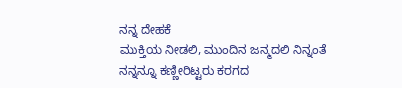ನನ್ನ ದೇಹಕೆ
ಮುಕ್ತಿಯ ನೀಡಲಿ, ಮುಂದಿನ ಜನ್ಮದಲಿ ನಿನ್ನಂತೆ
ನನ್ನನ್ನೂ ಕಣ್ಣೀರಿಟ್ಟರು ಕರಗದ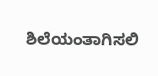ಶಿಲೆಯಂತಾಗಿಸಲಿ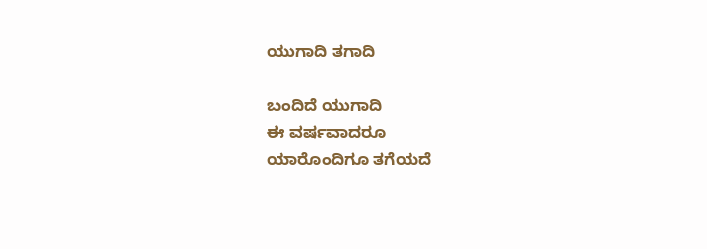ಯುಗಾದಿ ತಗಾದಿ

ಬಂದಿದೆ ಯುಗಾದಿ
ಈ ವರ್ಷವಾದರೂ
ಯಾರೊಂದಿಗೂ ತಗೆಯದೆ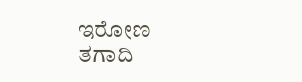ಇರೋಣ
ತಗಾದಿ